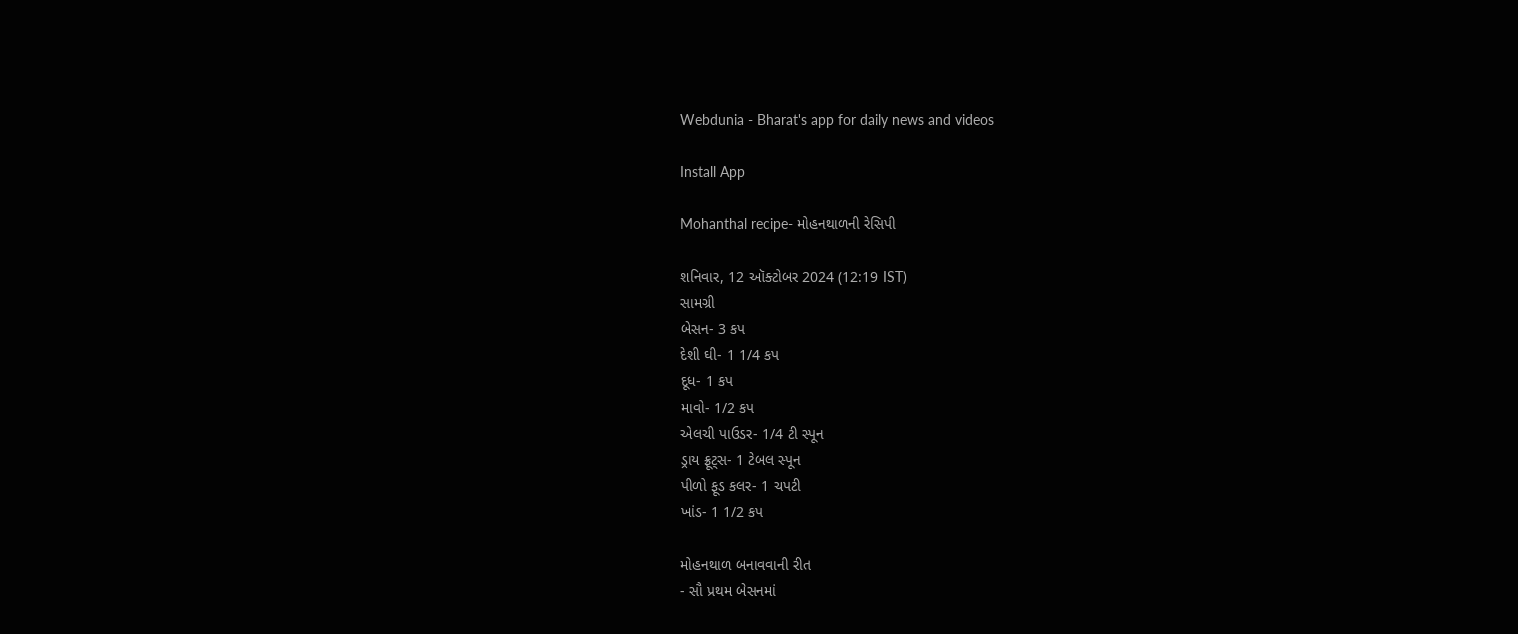Webdunia - Bharat's app for daily news and videos

Install App

Mohanthal recipe- મોહનથાળની રેસિપી

શનિવાર, 12 ઑક્ટોબર 2024 (12:19 IST)
સામગ્રી
બેસન- 3 કપ
દેશી ઘી- 1 1/4 કપ
દૂધ- 1 કપ
માવો- 1/2 કપ
એલચી પાઉડર- 1/4 ટી સ્પૂન
ડ્રાય ફ્રૂટ્સ- 1 ટેબલ સ્પૂન
પીળો ફૂડ કલર- 1 ચપટી
ખાંડ- 1 1/2 કપ

મોહનથાળ બનાવવાની રીત
- સૌ પ્રથમ બેસનમાં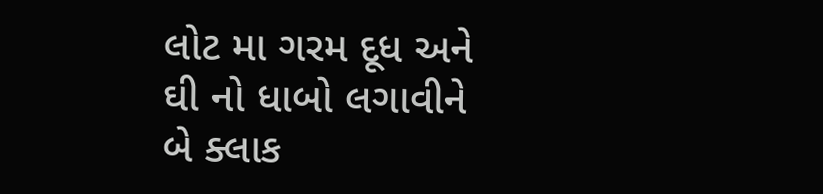લોટ મા ગરમ દૂધ અને ઘી નો ધાબો લગાવીને બે ક્લાક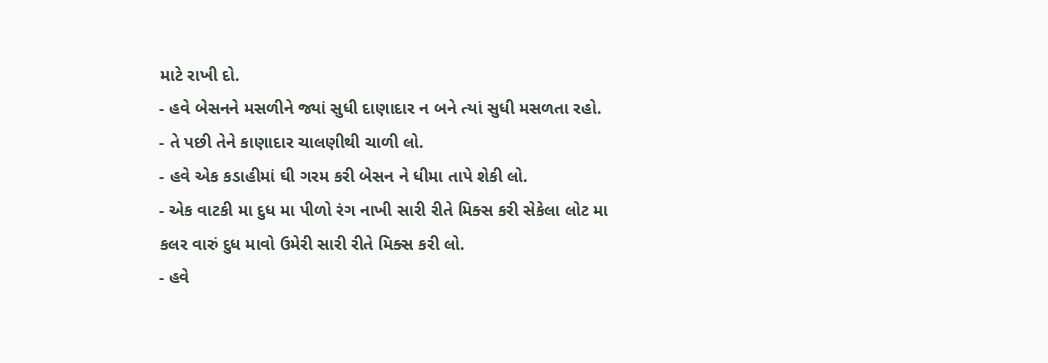માટે રાખી દો.
- હવે બેસનને મસળીને જ્યાં સુધી દાણાદાર ન બને ત્યાં સુધી મસળતા રહો.
- તે પછી તેને કાણાદાર ચાલણીથી ચાળી લો.
- હવે એક કડાહીમાં ઘી ગરમ કરી બેસન ને ધીમા તાપે શેકી લો.
- એક વાટકી મા દુધ મા પીળો રંગ નાખી સારી રીતે મિક્સ કરી સેકેલા લોટ મા કલર વારું દુધ માવો ઉમેરી સારી રીતે મિક્સ કરી લો.
- હવે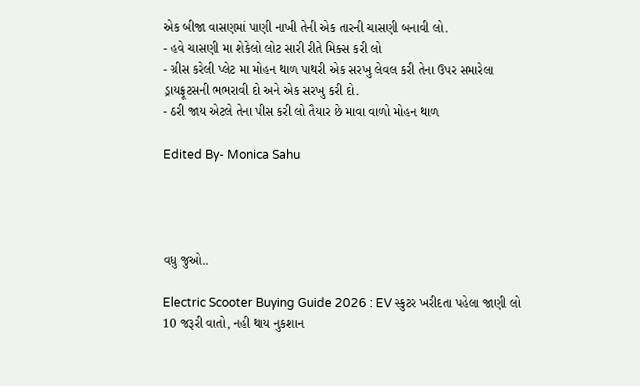એક બીજા વાસણમાં પાણી નાખી તેની એક તારની ચાસણી બનાવી લો.
- હવે ચાસણી મા શેકેલો લોટ સારી રીતે મિક્સ કરી લો
- ગ્રીસ કરેલી પ્લેટ મા મોહન થાળ પાથરી એક સરખુ લેવલ કરી તેના ઉપર સમારેલા ડ્રાયફ્રૂટસની ભભરાવી દો અને એક સરખુ કરી દો.
- ઠરી જાય એટલે તેના પીસ કરી લો તૈયાર છે માવા વાળો મોહન થાળ

Edited By- Monica Sahu




વધુ જુઓ..

Electric Scooter Buying Guide 2026 : EV સ્કુટર ખરીદતા પહેલા જાણી લો 10 જરૂરી વાતો, નહી થાય નુકશાન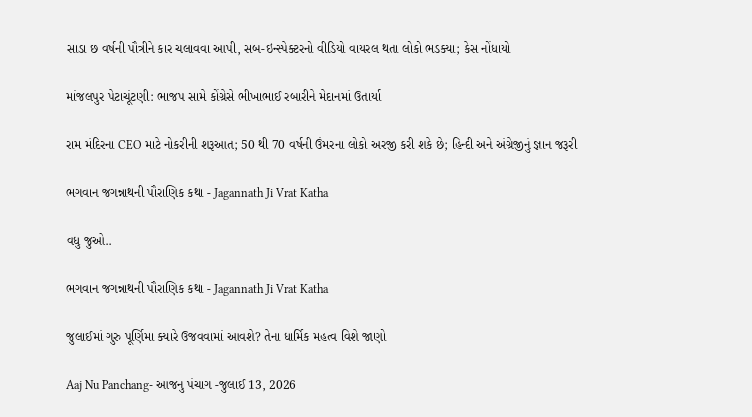સાડા છ વર્ષની પૌત્રીને કાર ચલાવવા આપી, સબ-ઇન્સ્પેક્ટરનો વીડિયો વાયરલ થતા લોકો ભડક્યા; કેસ નોંધાયો

માંજલપુર પેટાચૂંટણી: ભાજપ સામે કોંગ્રેસે ભીખાભાઈ રબારીને મેદાનમાં ઉતાર્યા

રામ મંદિરના CEO માટે નોકરીની શરૂઆત; 50 થી 70 વર્ષની ઉંમરના લોકો અરજી કરી શકે છે; હિન્દી અને અંગ્રેજીનું જ્ઞાન જરૂરી

ભગવાન જગન્નાથની પૌરાણિક કથા - Jagannath Ji Vrat Katha

વધુ જુઓ..

ભગવાન જગન્નાથની પૌરાણિક કથા - Jagannath Ji Vrat Katha

જુલાઈમાં ગુરુ પૂર્ણિમા ક્યારે ઉજવવામાં આવશે? તેના ધાર્મિક મહત્વ વિશે જાણો

Aaj Nu Panchang- આજનુ પંચાગ -જુલાઈ 13, 2026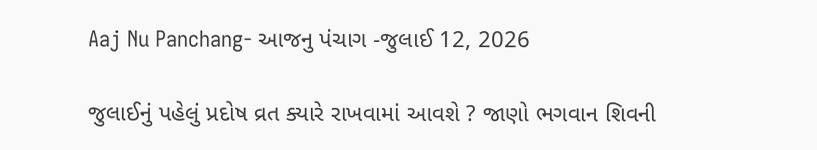Aaj Nu Panchang- આજનુ પંચાગ -જુલાઈ 12, 2026

જુલાઈનું પહેલું પ્રદોષ વ્રત ક્યારે રાખવામાં આવશે ? જાણો ભગવાન શિવની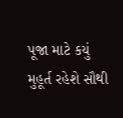પૂજા માટે કયું મુહૂર્ત રહેશે સૌથી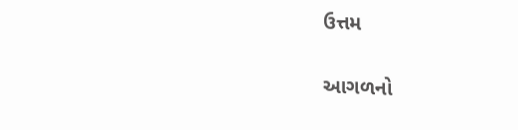ઉત્તમ

આગળનો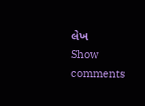લેખ
Show comments